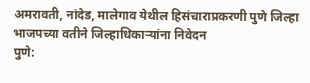अमरावती, नांदेड, मालेगाव येथील हिसंचाराप्रकरणी पुणे जिल्हा भाजपच्या वतीने जिल्हाधिकाऱ्यांना निवेदन
पुणे: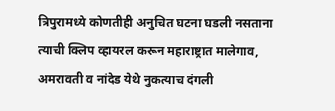त्रिपुरामध्ये कोणतीही अनुचित घटना घडली नसताना त्याची क्लिप व्हायरल करून महाराष्ट्रात मालेगाव, अमरावती व नांदेड येथे नुकत्याच दंगली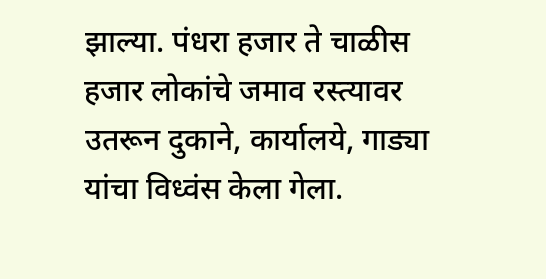झाल्या. पंधरा हजार ते चाळीस हजार लोकांचे जमाव रस्त्यावर उतरून दुकाने, कार्यालये, गाड्या यांचा विध्वंस केला गेला.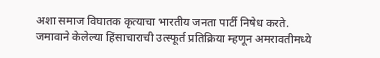अशा समाज विघातक कृत्याचा भारतीय जनता पार्टी निषेध करते.
जमावाने केलेल्या हिंसाचाराची उत्स्फूर्त प्रतिक्रिया म्हणून अमरावतीमध्ये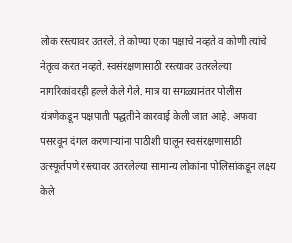लोक रस्त्यावर उतरले. ते कोण्या एका पक्षाचे नव्हते व कोणी त्यांचे नेतृत्व करत नव्हते. स्वसंरक्षणासाठी रस्त्यावर उतरलेल्या नागरिकांवरही हल्ले केले गेले. मात्र या सगळ्यानंतर पोलीस यंत्रणेकडून पक्षपाती पद्धतीने कारवाई केली जात आहे. अफवा पसरवून दंगल करणाऱ्यांना पाठीशी घालून स्वसंरक्षणासाठी उत्स्फूर्तपणे रस्त्यावर उतरलेल्या सामान्य लोकांना पोलिसांकडून लक्ष्य केले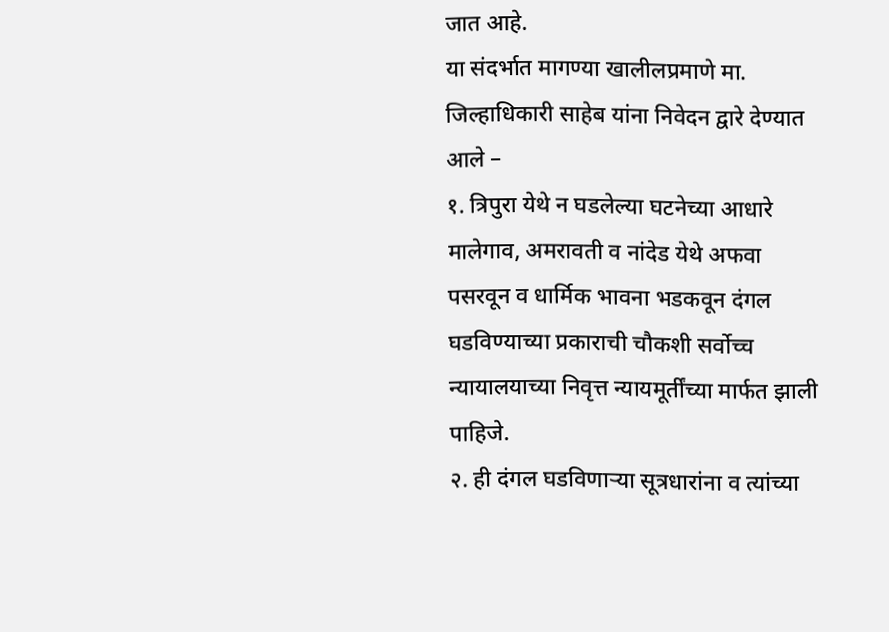जात आहे.
या संदर्भात मागण्या खालीलप्रमाणे मा. जिल्हाधिकारी साहेब यांना निवेदन द्वारे देण्यात आले –
१. त्रिपुरा येथे न घडलेल्या घटनेच्या आधारे मालेगाव, अमरावती व नांदेड येथे अफवा पसरवून व धार्मिक भावना भडकवून दंगल घडविण्याच्या प्रकाराची चौकशी सर्वोच्च न्यायालयाच्या निवृत्त न्यायमूर्तींच्या मार्फत झाली पाहिजे.
२. ही दंगल घडविणाऱ्या सूत्रधारांना व त्यांच्या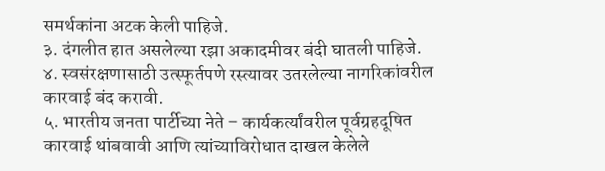समर्थकांना अटक केली पाहिजे.
३. दंगलीत हात असलेल्या रझा अकादमीवर बंदी घातली पाहिजे.
४. स्वसंरक्षणासाठी उत्स्फूर्तपणे रस्त्यावर उतरलेल्या नागरिकांवरील कारवाई बंद करावी.
५. भारतीय जनता पार्टीच्या नेते – कार्यकर्त्यांवरील पूर्वग्रहदूषित कारवाई थांबवावी आणि त्यांच्याविरोधात दाखल केलेले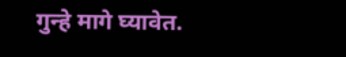गुन्हे मागे घ्यावेत.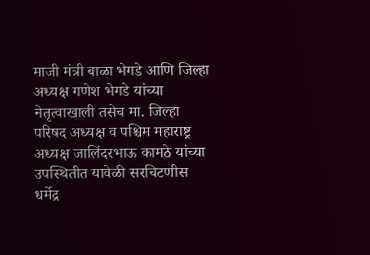माजी मंत्री बाळा भेगडे आणि जिल्हा अध्यक्ष गणेश भेगडे यांच्या नेतृत्वाखाली तसेच मा. जिल्हा परिषद अध्यक्ष व पश्चिम महाराष्ट्र अध्यक्ष जालिंदरभाऊ कामठे यांच्या उपस्थितीत यावेळी सरचिटणीस धर्मेद्र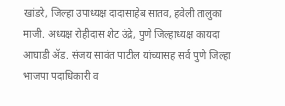खांडरे, जिल्हा उपाध्यक्ष दादासाहेब सातव, हवेली तालुका माजी. अध्यक्ष रोहीदास शेट उंद्रे, पुणे जिल्हाध्यक्ष कायदा आघाडी ॲड. संजय सावंत पाटील यांच्यासह सर्व पुणे जिल्हा भाजपा पदाधिकारी व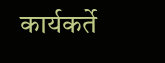कार्यकर्ते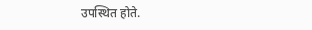उपस्थित होते.